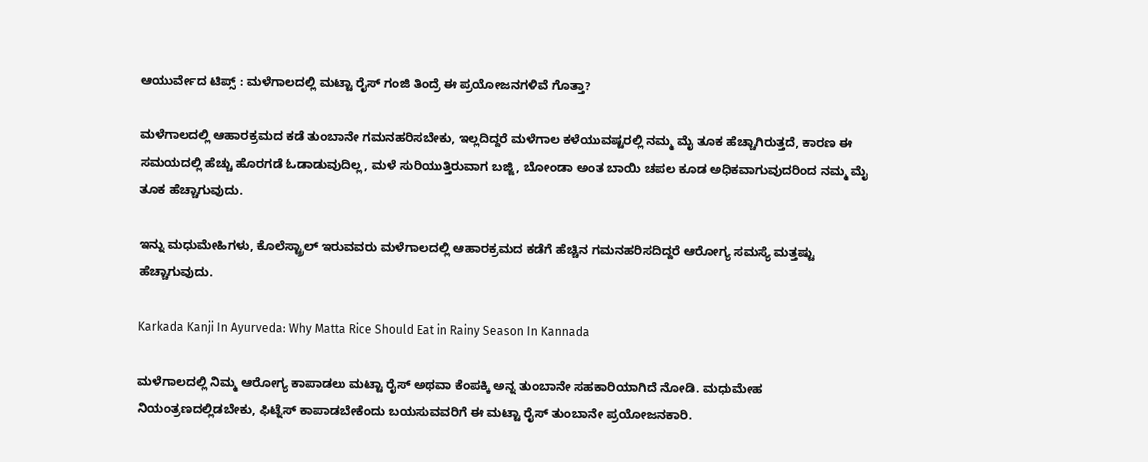ಆಯುರ್ವೇದ ಟಿಪ್ಸ್ : ಮಳೆಗಾಲದಲ್ಲಿ ಮಟ್ಟಾ ರೈಸ್‌ ಗಂಜಿ ತಿಂದ್ರೆ ಈ ಪ್ರಯೋಜನಗಳಿವೆ ಗೊತ್ತಾ?

ಮಳೆಗಾಲದಲ್ಲಿ ಆಹಾರಕ್ರಮದ ಕಡೆ ತುಂಬಾನೇ ಗಮನಹರಿಸಬೇಕು, ಇಲ್ಲದಿದ್ದರೆ ಮಳೆಗಾಲ ಕಳೆಯುವಷ್ಟರಲ್ಲಿ ನಮ್ಮ ಮೈ ತೂಕ ಹೆಚ್ಚಾಗಿರುತ್ತದೆ, ಕಾರಣ ಈ ಸಮಯದಲ್ಲಿ ಹೆಚ್ಚು ಹೊರಗಡೆ ಓಡಾಡುವುದಿಲ್ಲ, ಮಳೆ ಸುರಿಯುತ್ತಿರುವಾಗ ಬಜ್ಜಿ, ಬೋಂಡಾ ಅಂತ ಬಾಯಿ ಚಪಲ ಕೂಡ ಅಧಿಕವಾಗುವುದರಿಂದ ನಮ್ಮ ಮೈ ತೂಕ ಹೆಚ್ಚಾಗುವುದು.

ಇನ್ನು ಮಧುಮೇಹಿಗಳು, ಕೊಲೆಸ್ಟ್ರಾಲ್‌ ಇರುವವರು ಮಳೆಗಾಲದಲ್ಲಿ ಆಹಾರಕ್ರಮದ ಕಡೆಗೆ ಹೆಚ್ಚಿನ ಗಮನಹರಿಸದಿದ್ದರೆ ಆರೋಗ್ಯ ಸಮಸ್ಯೆ ಮತ್ತಷ್ಟು ಹೆಚ್ಚಾಗುವುದು.

Karkada Kanji In Ayurveda: Why Matta Rice Should Eat in Rainy Season In Kannada

ಮಳೆಗಾಲದಲ್ಲಿ ನಿಮ್ಮ ಆರೋಗ್ಯ ಕಾಪಾಡಲು ಮಟ್ಟಾ ರೈಸ್ ಅಥವಾ ಕೆಂಪಕ್ಕಿ ಅನ್ನ ತುಂಬಾನೇ ಸಹಕಾರಿಯಾಗಿದೆ ನೋಡಿ. ಮಧುಮೇಹ ನಿಯಂತ್ರಣದಲ್ಲಿಡಬೇಕು, ಫಿಟ್ನೆಸ್‌ ಕಾಪಾಡಬೇಕೆಂದು ಬಯಸುವವರಿಗೆ ಈ ಮಟ್ಟಾ ರೈಸ್‌ ತುಂಬಾನೇ ಪ್ರಯೋಜನಕಾರಿ.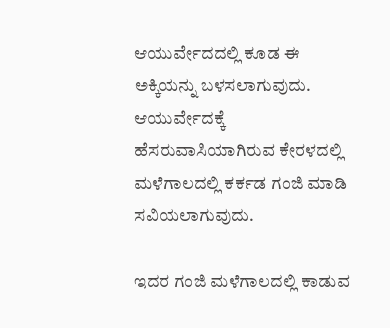ಆಯುರ್ವೇದದಲ್ಲಿ ಕೂಡ ಈ ಅಕ್ಕಿಯನ್ನು ಬಳಸಲಾಗುವುದು. ಆಯುರ್ವೇದಕ್ಕೆ ಹೆಸರುವಾಸಿಯಾಗಿರುವ ಕೇರಳದಲ್ಲಿ ಮಳೆಗಾಲದಲ್ಲಿ ಕರ್ಕಡ ಗಂಜಿ ಮಾಡಿ ಸವಿಯಲಾಗುವುದು.

ಇದರ ಗಂಜಿ ಮಳೆಗಾಲದಲ್ಲಿ ಕಾಡುವ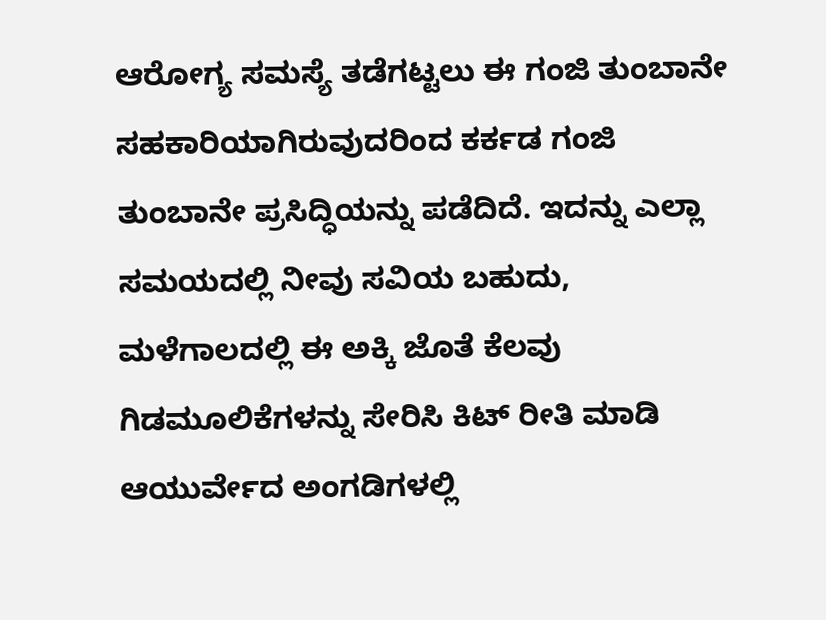ಆರೋಗ್ಯ ಸಮಸ್ಯೆ ತಡೆಗಟ್ಟಲು ಈ ಗಂಜಿ ತುಂಬಾನೇ ಸಹಕಾರಿಯಾಗಿರುವುದರಿಂದ ಕರ್ಕಡ ಗಂಜಿ ತುಂಬಾನೇ ಪ್ರಸಿದ್ಧಿಯನ್ನು ಪಡೆದಿದೆ. ಇದನ್ನು ಎಲ್ಲಾ ಸಮಯದಲ್ಲಿ ನೀವು ಸವಿಯ ಬಹುದು, ಮಳೆಗಾಲದಲ್ಲಿ ಈ ಅಕ್ಕಿ ಜೊತೆ ಕೆಲವು ಗಿಡಮೂಲಿಕೆಗಳನ್ನು ಸೇರಿಸಿ ಕಿಟ್‌ ರೀತಿ ಮಾಡಿ ಆಯುರ್ವೇದ ಅಂಗಡಿಗಳಲ್ಲಿ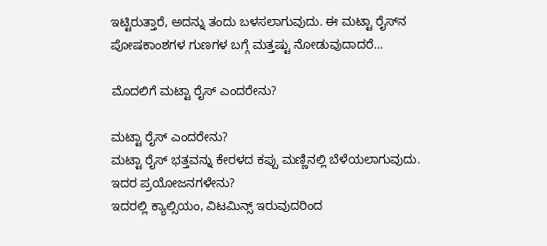ಇಟ್ಟಿರುತ್ತಾರೆ, ಅದನ್ನು ತಂದು ಬಳಸಲಾಗುವುದು. ಈ ಮಟ್ಟಾ ರೈಸ್‌ನ ಪೋಷಕಾಂಶಗಳ ಗುಣಗಳ ಬಗ್ಗೆ ಮತ್ತಷ್ಟು ನೋಡುವುದಾದರೆ...

ಮೊದಲಿಗೆ ಮಟ್ಟಾ ರೈಸ್‌ ಎಂದರೇನು?

ಮಟ್ಟಾ ರೈಸ್‌ ಎಂದರೇನು?
ಮಟ್ಟಾ ರೈಸ್ ಭತ್ತವನ್ನು ಕೇರಳದ ಕಪ್ಪು ಮಣ್ಣಿನಲ್ಲಿ ಬೆಳೆಯಲಾಗುವುದು.
ಇದರ ಪ್ರಯೋಜನಗಳೇನು?
ಇದರಲ್ಲಿ ಕ್ಯಾಲ್ಸಿಯಂ, ವಿಟಮಿನ್ಸ್ ಇರುವುದರಿಂದ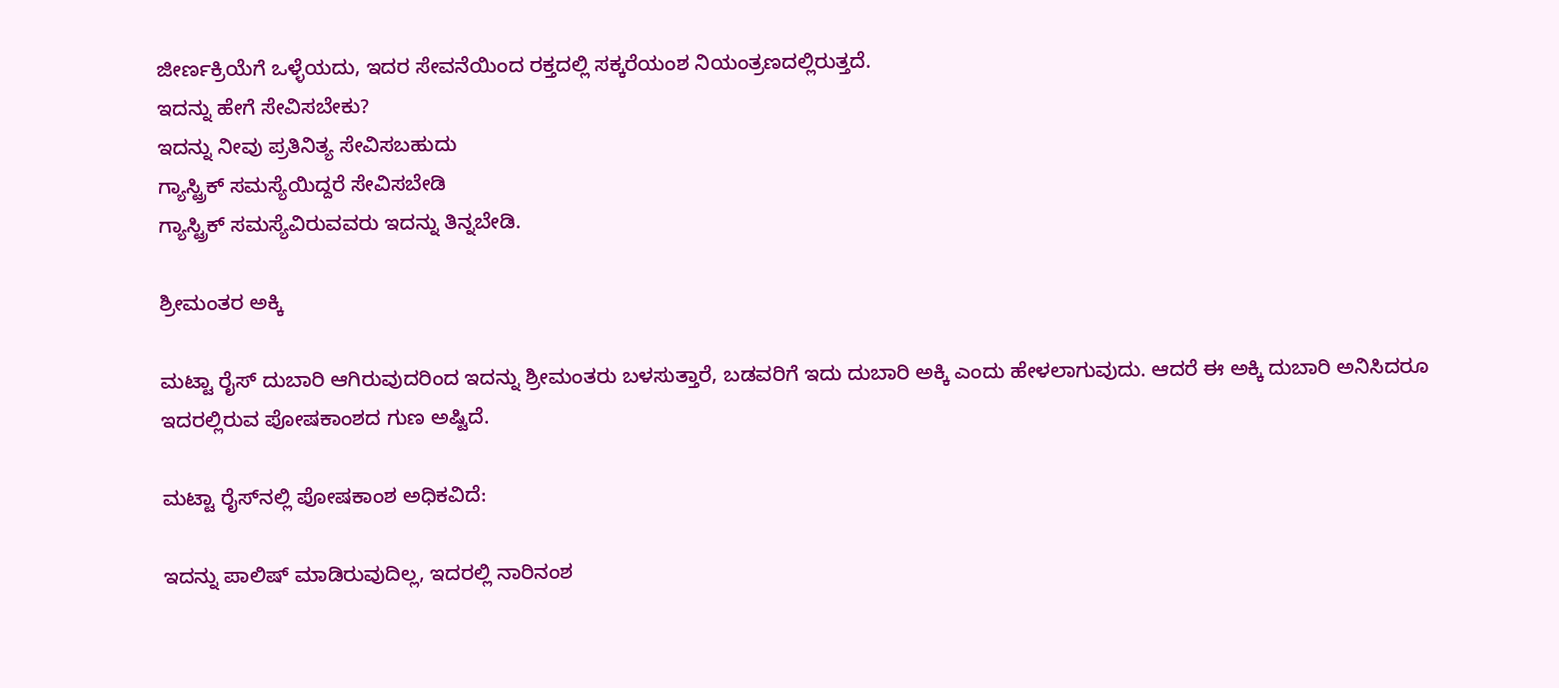ಜೀರ್ಣಕ್ರಿಯೆಗೆ ಒಳ್ಳೆಯದು, ಇದರ ಸೇವನೆಯಿಂದ ರಕ್ತದಲ್ಲಿ ಸಕ್ಕರೆಯಂಶ ನಿಯಂತ್ರಣದಲ್ಲಿರುತ್ತದೆ.
ಇದನ್ನು ಹೇಗೆ ಸೇವಿಸಬೇಕು?
ಇದನ್ನು ನೀವು ಪ್ರತಿನಿತ್ಯ ಸೇವಿಸಬಹುದು
ಗ್ಯಾಸ್ಟ್ರಿಕ್ ಸಮಸ್ಯೆಯಿದ್ದರೆ ಸೇವಿಸಬೇಡಿ
ಗ್ಯಾಸ್ಟ್ರಿಕ್ ಸಮಸ್ಯೆವಿರುವವರು ಇದನ್ನು ತಿನ್ನಬೇಡಿ.

ಶ್ರೀಮಂತರ ಅಕ್ಕಿ

ಮಟ್ಟಾ ರೈಸ್ ದುಬಾರಿ ಆಗಿರುವುದರಿಂದ ಇದನ್ನು ಶ್ರೀಮಂತರು ಬಳಸುತ್ತಾರೆ, ಬಡವರಿಗೆ ಇದು ದುಬಾರಿ ಅಕ್ಕಿ ಎಂದು ಹೇಳಲಾಗುವುದು. ಆದರೆ ಈ ಅಕ್ಕಿ ದುಬಾರಿ ಅನಿಸಿದರೂ ಇದರಲ್ಲಿರುವ ಪೋಷಕಾಂಶದ ಗುಣ ಅಷ್ಟಿದೆ.

ಮಟ್ಟಾ ರೈಸ್‌ನಲ್ಲಿ ಪೋಷಕಾಂಶ ಅಧಿಕವಿದೆ:

ಇದನ್ನು ಪಾಲಿಷ್‌ ಮಾಡಿರುವುದಿಲ್ಲ, ಇದರಲ್ಲಿ ನಾರಿನಂಶ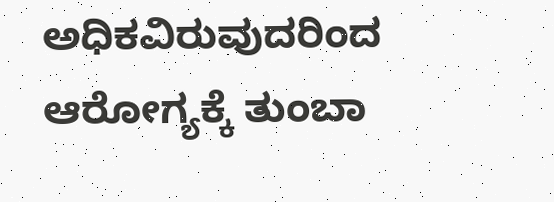ಅಧಿಕವಿರುವುದರಿಂದ ಆರೋಗ್ಯಕ್ಕೆ ತುಂಬಾ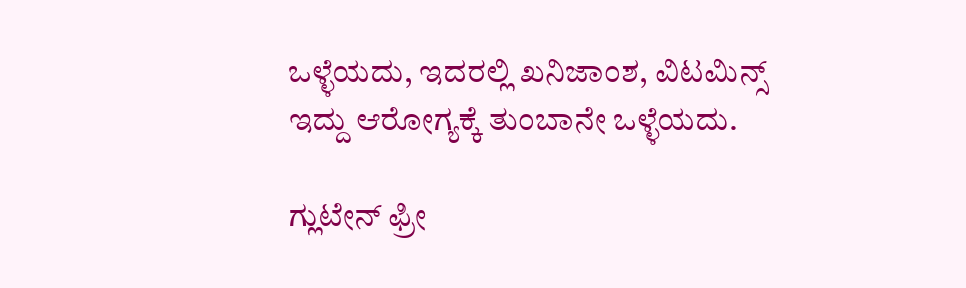ಒಳ್ಳೆಯದು, ಇದರಲ್ಲಿ ಖನಿಜಾಂಶ, ವಿಟಮಿನ್ಸ್ ಇದ್ದು ಆರೋಗ್ಯಕ್ಕೆ ತುಂಬಾನೇ ಒಳ್ಳೆಯದು.

ಗ್ಲುಟೇನ್ ಫ್ರೀ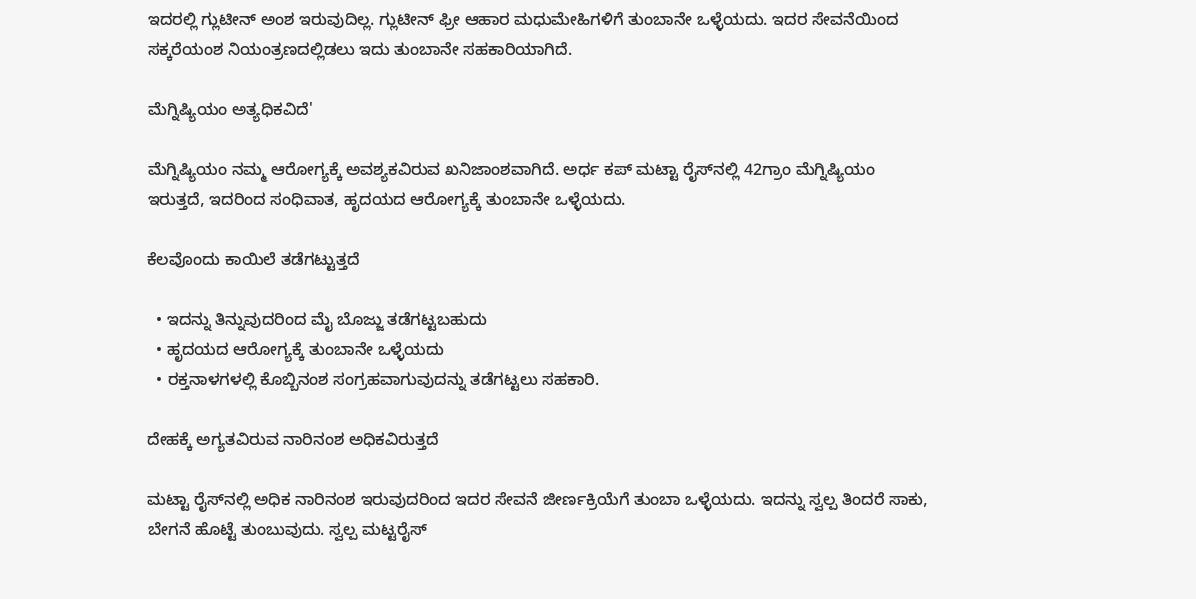ಇದರಲ್ಲಿ ಗ್ಲುಟೀನ್ ಅಂಶ ಇರುವುದಿಲ್ಲ. ಗ್ಲುಟೀನ್ ಫ್ರೀ ಆಹಾರ ಮಧುಮೇಹಿಗಳಿಗೆ ತುಂಬಾನೇ ಒಳ್ಳೆಯದು. ಇದರ ಸೇವನೆಯಿಂದ ಸಕ್ಕರೆಯಂಶ ನಿಯಂತ್ರಣದಲ್ಲಿಡಲು ಇದು ತುಂಬಾನೇ ಸಹಕಾರಿಯಾಗಿದೆ.

ಮೆಗ್ನಿಷ್ಯಿಯಂ ಅತ್ಯಧಿಕವಿದೆ'

ಮೆಗ್ನಿಷ್ಯಿಯಂ ನಮ್ಮ ಆರೋಗ್ಯಕ್ಕೆ ಅವಶ್ಯಕವಿರುವ ಖನಿಜಾಂಶವಾಗಿದೆ. ಅರ್ಧ ಕಪ್‌ ಮಟ್ಟಾ ರೈಸ್‌ನಲ್ಲಿ 42ಗ್ರಾಂ ಮೆಗ್ನಿಷ್ಯಿಯಂ ಇರುತ್ತದೆ, ಇದರಿಂದ ಸಂಧಿವಾತ, ಹೃದಯದ ಆರೋಗ್ಯಕ್ಕೆ ತುಂಬಾನೇ ಒಳ್ಳೆಯದು.

ಕೆಲವೊಂದು ಕಾಯಿಲೆ ತಡೆಗಟ್ಟುತ್ತದೆ

  • ಇದನ್ನು ತಿನ್ನುವುದರಿಂದ ಮೈ ಬೊಜ್ಜು ತಡೆಗಟ್ಟಬಹುದು
  • ಹೃದಯದ ಆರೋಗ್ಯಕ್ಕೆ ತುಂಬಾನೇ ಒಳ್ಳೆಯದು
  • ರಕ್ತನಾಳಗಳಲ್ಲಿ ಕೊಬ್ಬಿನಂಶ ಸಂಗ್ರಹವಾಗುವುದನ್ನು ತಡೆಗಟ್ಟಲು ಸಹಕಾರಿ.

ದೇಹಕ್ಕೆ ಅಗ್ಯತವಿರುವ ನಾರಿನಂಶ ಅಧಿಕವಿರುತ್ತದೆ

ಮಟ್ಟಾ ರೈಸ್‌ನಲ್ಲಿ ಅಧಿಕ ನಾರಿನಂಶ ಇರುವುದರಿಂದ ಇದರ ಸೇವನೆ ಜೀರ್ಣಕ್ರಿಯೆಗೆ ತುಂಬಾ ಒಳ್ಳೆಯದು. ಇದನ್ನು ಸ್ವಲ್ಪ ತಿಂದರೆ ಸಾಕು, ಬೇಗನೆ ಹೊಟ್ಟೆ ತುಂಬುವುದು. ಸ್ವಲ್ಪ ಮಟ್ಟರೈಸ್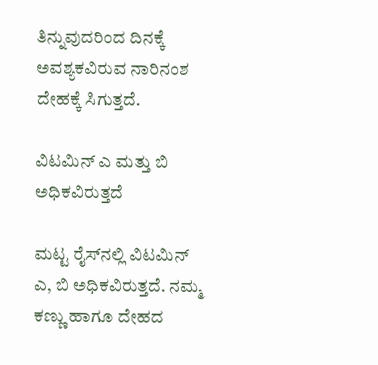ತಿನ್ನುವುದರಿಂದ ದಿನಕ್ಕೆ ಅವಶ್ಯಕವಿರುವ ನಾರಿನಂಶ ದೇಹಕ್ಕೆ ಸಿಗುತ್ತದೆ.

ವಿಟಮಿನ್ ಎ ಮತ್ತು ಬಿ ಅಧಿಕವಿರುತ್ತದೆ

ಮಟ್ಟ ರೈಸ್‌ನಲ್ಲಿ ವಿಟಮಿನ್‌ ಎ, ಬಿ ಅಧಿಕವಿರುತ್ತದೆ. ನಮ್ಮ ಕಣ್ಣು ಹಾಗೂ ದೇಹದ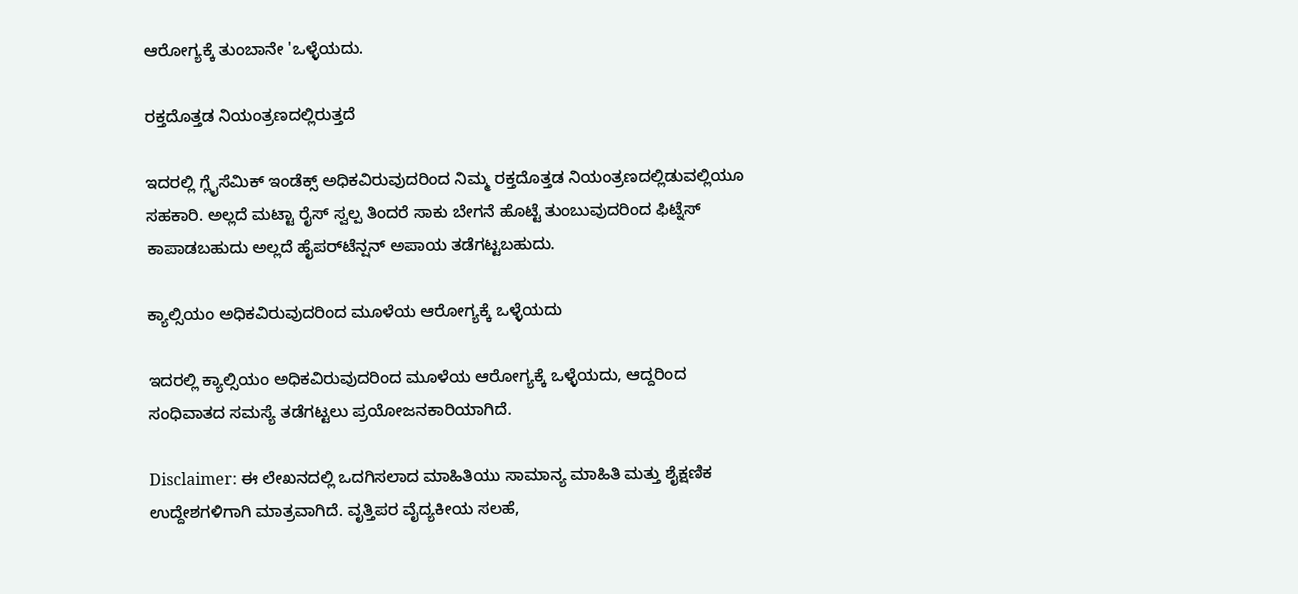ಆರೋಗ್ಯಕ್ಕೆ ತುಂಬಾನೇ 'ಒಳ್ಳೆಯದು.

ರಕ್ತದೊತ್ತಡ ನಿಯಂತ್ರಣದಲ್ಲಿರುತ್ತದೆ

ಇದರಲ್ಲಿ ಗ್ಲೈಸೆಮಿಕ್ ಇಂಡೆಕ್ಸ್ ಅಧಿಕವಿರುವುದರಿಂದ ನಿಮ್ಮ ರಕ್ತದೊತ್ತಡ ನಿಯಂತ್ರಣದಲ್ಲಿಡುವಲ್ಲಿಯೂ ಸಹಕಾರಿ. ಅಲ್ಲದೆ ಮಟ್ಟಾ ರೈಸ್ ಸ್ವಲ್ಪ ತಿಂದರೆ ಸಾಕು ಬೇಗನೆ ಹೊಟ್ಟೆ ತುಂಬುವುದರಿಂದ ಫಿಟ್ನೆಸ್‌ ಕಾಪಾಡಬಹುದು ಅಲ್ಲದೆ ಹೈಪರ್‌ಟೆನ್ಷನ್ ಅಪಾಯ ತಡೆಗಟ್ಟಬಹುದು.

ಕ್ಯಾಲ್ಸಿಯಂ ಅಧಿಕವಿರುವುದರಿಂದ ಮೂಳೆಯ ಆರೋಗ್ಯಕ್ಕೆ ಒಳ್ಳೆಯದು

ಇದರಲ್ಲಿ ಕ್ಯಾಲ್ಸಿಯಂ ಅಧಿಕವಿರುವುದರಿಂದ ಮೂಳೆಯ ಆರೋಗ್ಯಕ್ಕೆ ಒಳ್ಳೆಯದು, ಆದ್ದರಿಂದ ಸಂಧಿವಾತದ ಸಮಸ್ಯೆ ತಡೆಗಟ್ಟಲು ಪ್ರಯೋಜನಕಾರಿಯಾಗಿದೆ.

Disclaimer: ಈ ಲೇಖನದಲ್ಲಿ ಒದಗಿಸಲಾದ ಮಾಹಿತಿಯು ಸಾಮಾನ್ಯ ಮಾಹಿತಿ ಮತ್ತು ಶೈಕ್ಷಣಿಕ ಉದ್ದೇಶಗಳಿಗಾಗಿ ಮಾತ್ರವಾಗಿದೆ. ವೃತ್ತಿಪರ ವೈದ್ಯಕೀಯ ಸಲಹೆ,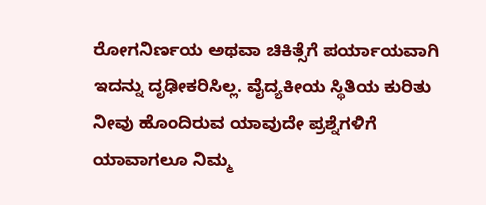ರೋಗನಿರ್ಣಯ ಅಥವಾ ಚಿಕಿತ್ಸೆಗೆ ಪರ್ಯಾಯವಾಗಿ ಇದನ್ನು ದೃಢೀಕರಿಸಿಲ್ಲ. ವೈದ್ಯಕೀಯ ಸ್ಥಿತಿಯ ಕುರಿತು ನೀವು ಹೊಂದಿರುವ ಯಾವುದೇ ಪ್ರಶ್ನೆಗಳಿಗೆ ಯಾವಾಗಲೂ ನಿಮ್ಮ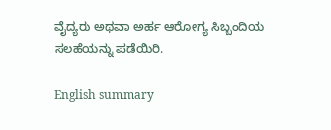ವೈದ್ಯರು ಅಥವಾ ಅರ್ಹ ಆರೋಗ್ಯ ಸಿಬ್ಬಂದಿಯ ಸಲಹೆಯನ್ನು ಪಡೆಯಿರಿ.

English summary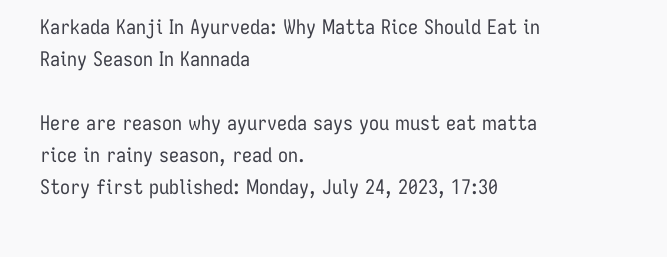Karkada Kanji In Ayurveda: Why Matta Rice Should Eat in Rainy Season In Kannada

Here are reason why ayurveda says you must eat matta rice in rainy season, read on.
Story first published: Monday, July 24, 2023, 17:30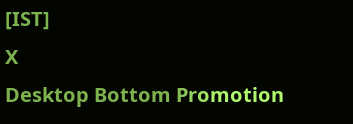[IST]
X
Desktop Bottom Promotion